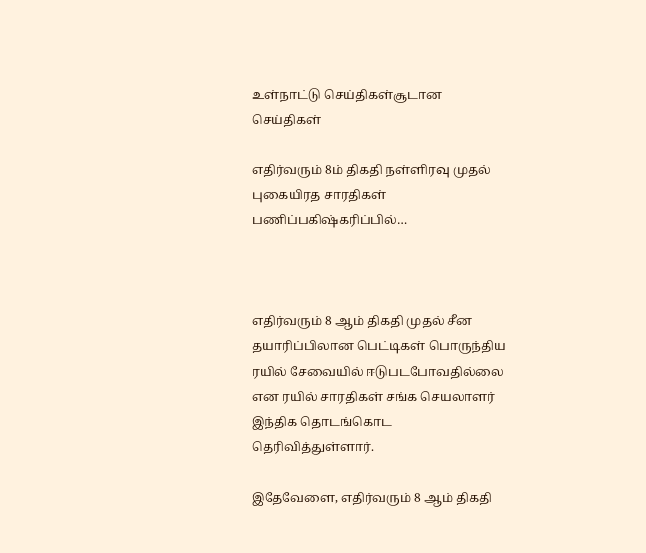உள்நாட்டு செய்திகள்சூடான செய்திகள்

எதிர்வரும் 8ம் திகதி நள்ளிரவு முதல் புகையிரத சாரதிகள் பணிப்பகிஷ்கரிப்பில்…



எதிர்வரும் 8 ஆம் திகதி முதல் சீன தயாரிப்பிலான பெட்டிகள் பொருந்திய ரயில் சேவையில் ஈடுபடபோவதில்லை என ரயில் சாரதிகள் சங்க செயலாளர் இந்திக தொடங்கொட தெரிவித்துள்ளார்.

இதேவேளை, எதிர்வரும் 8 ஆம் திகதி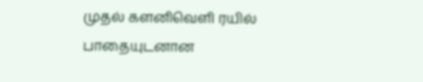முதல் களனிவெளி ரயில் பாதையுடனான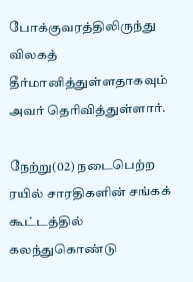போக்குவரத்திலிருந்து விலகத் தீர்மானித்துள்ளதாகவும் அவர் தெரிவித்துள்ளார்.

நேற்று(02) நடைபெற்ற ரயில் சாரதிகளின் சங்கக் கூட்டத்தில் கலந்துகொண்டு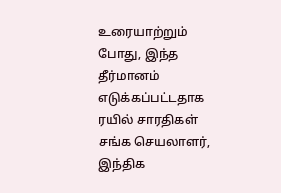உரையாற்றும் போது, இந்த தீர்மானம் எடுக்கப்பட்டதாக ரயில் சாரதிகள் சங்க செயலாளர், இந்திக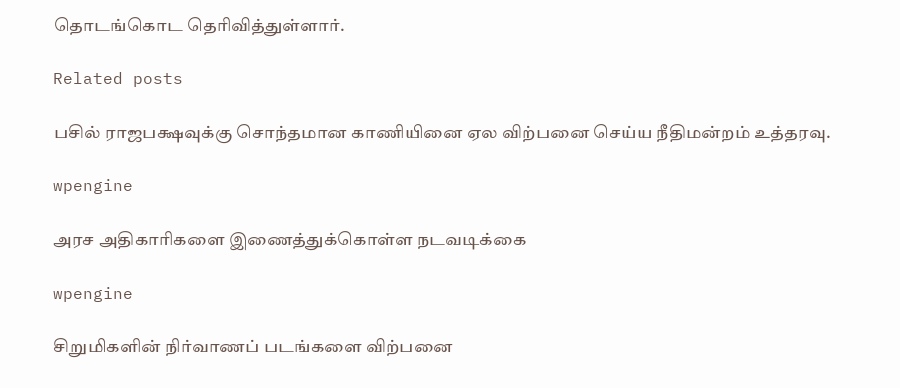தொடங்கொட தெரிவித்துள்ளார்.

Related posts

பசில் ராஜபக்ஷவுக்கு சொந்தமான காணியினை ஏல விற்பனை செய்ய நீதிமன்றம் உத்தரவு.

wpengine

அரச அதிகாரிகளை இணைத்துக்கொள்ள நடவடிக்கை

wpengine

சிறுமிகளின் நிர்வாணப் படங்களை விற்பனை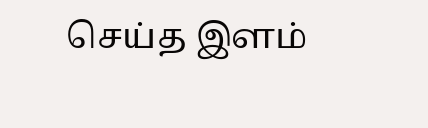செய்த இளம்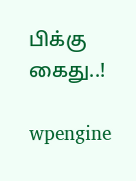பிக்கு கைது..!

wpengine